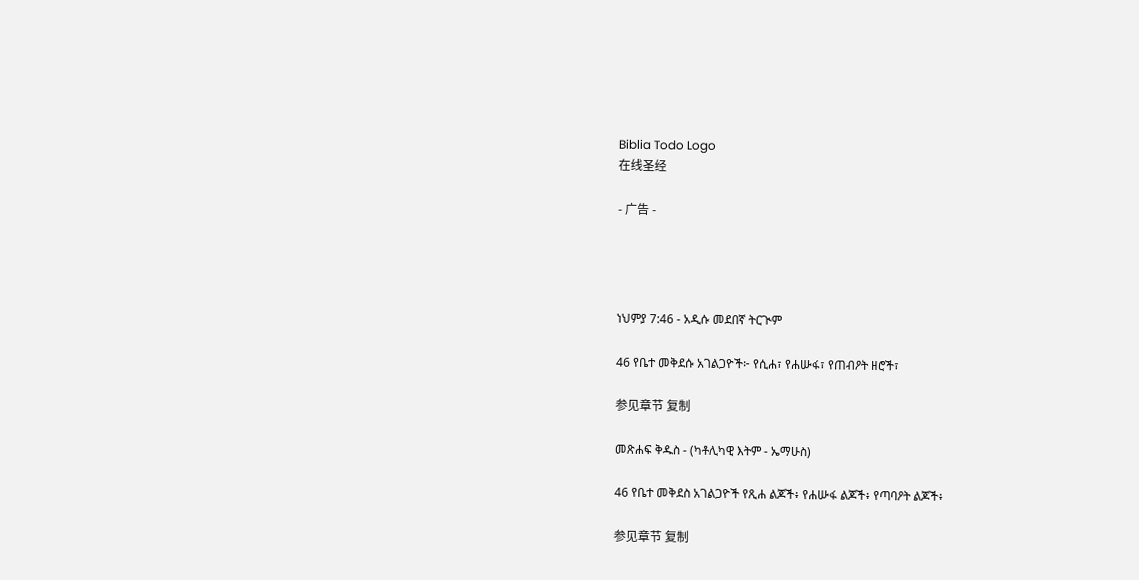Biblia Todo Logo
在线圣经

- 广告 -




ነህምያ 7:46 - አዲሱ መደበኛ ትርጒም

46 የቤተ መቅደሱ አገልጋዮች፦ የሲሐ፣ የሐሡፋ፣ የጠብዖት ዘሮች፣

参见章节 复制

መጽሐፍ ቅዱስ - (ካቶሊካዊ እትም - ኤማሁስ)

46 የቤተ መቅደስ አገልጋዮች የጺሐ ልጆች፥ የሐሡፋ ልጆች፥ የጣባዖት ልጆች፥

参见章节 复制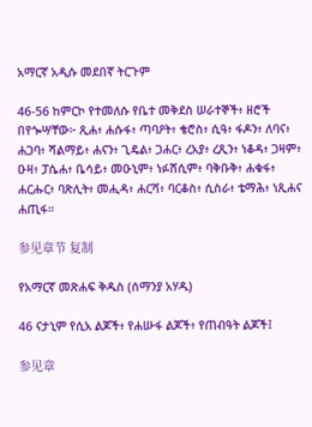አማርኛ አዲሱ መደበኛ ትርጉም

46-56 ከምርኮ የተመለሱ የቤተ መቅደስ ሠራተኞች፥ ዘሮች በየጐሣቸው፦ ጺሐ፥ ሐሱፋ፥ ጣባዖት፥ ቄሮስ፥ ሲዓ፥ ፋዶን፥ ለባና፥ ሐጋባ፥ ሻልማይ፥ ሐናን፥ ጊዴል፥ ጋሐር፥ ረአያ፥ ረጺን፥ ነቆዳ፥ ጋዛም፥ ዑዛ፥ ፓሴሐ፥ ቤሳይ፥ መዑኒም፥ ነፉሸሲም፥ ባቅቡቅ፥ ሐቁፋ፥ ሐርሑር፥ ባጽሊት፥ መሒዳ፥ ሐርሻ፥ ባርቆስ፥ ሲስራ፥ ቴማሕ፥ ነጺሐና ሐጢፋ።

参见章节 复制

የአማርኛ መጽሐፍ ቅዱስ (ሰማንያ አሃዱ)

46 ናታኒም የሲአ ልጆች፥ የሐሡፋ ልጆች፥ የጠብዓት ልጆች፤

参见章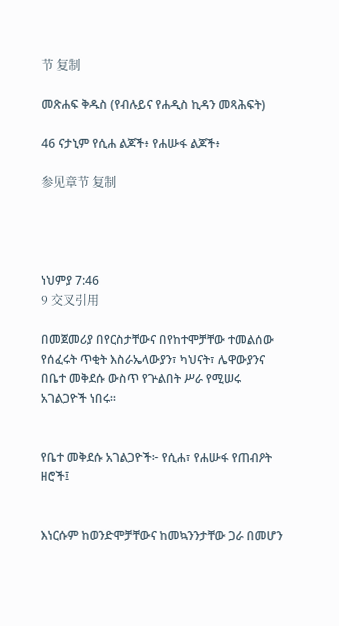节 复制

መጽሐፍ ቅዱስ (የብሉይና የሐዲስ ኪዳን መጻሕፍት)

46 ናታኒም የሲሐ ልጆች፥ የሐሡፋ ልጆች፥

参见章节 复制




ነህምያ 7:46
9 交叉引用

በመጀመሪያ በየርስታቸውና በየከተሞቻቸው ተመልሰው የሰፈሩት ጥቂት እስራኤላውያን፣ ካህናት፣ ሌዋውያንና በቤተ መቅደሱ ውስጥ የጕልበት ሥራ የሚሠሩ አገልጋዮች ነበሩ።


የቤተ መቅደሱ አገልጋዮች፦ የሲሐ፣ የሐሡፋ የጠብዖት ዘሮች፤


እነርሱም ከወንድሞቻቸውና ከመኳንንታቸው ጋራ በመሆን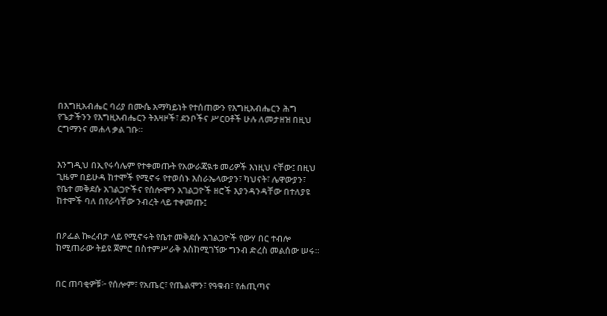በእግዚአብሔር ባሪያ በሙሴ አማካይነት የተሰጠውን የእግዚአብሔርን ሕግ የጌታችንን የእግዚአብሔርን ትእዛዞች፣ ደንቦችና ሥርዐቶች ሁሉ ለመታዘዝ በዚህ ርግማንና መሐላ ቃል ገቡ።


እንግዲህ በኢየሩሳሌም የተቀመጡት የአውራጃዪቱ መሪዎች እነዚህ ናቸው፤ በዚህ ጊዜም በይሁዳ ከተሞች የሚኖሩ የተወሰኑ እስራኤላውያን፣ ካህናት፣ ሌዋውያን፣ የቤተ መቅደሱ አገልጋዮችና የሰሎሞን አገልጋዮች ዘሮች እያንዳንዳቸው በተለያዩ ከተሞች ባለ በየራሳቸው ንብረት ላይ ተቀመጡ፤


በዖፌል ኰረብታ ላይ የሚኖሩት የቤተ መቅደሱ አገልጋዮች የውሃ በር ተብሎ ከሚጠራው ትይዩ ጀምሮ በስተምሥራቅ እስከሚገኘው ግንብ ድረስ መልሰው ሠሩ።


በር ጠባቂዎቹ፦ የሰሎም፣ የአጤር፣ የጤልሞን፣ የዓቁብ፣ የሐጢጣና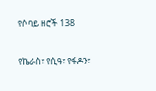የሶባይ ዘሮች 138


የኬራስ፣ የሲዓ፣ የፋዶን፣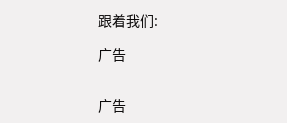跟着我们:

广告


广告